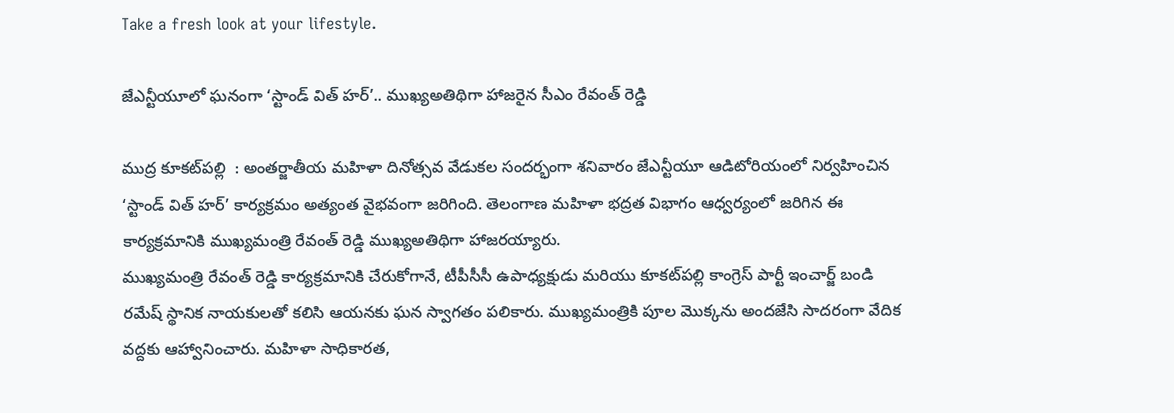Take a fresh look at your lifestyle.

జేఎన్టీయూలో ఘనంగా ‘స్టాండ్ విత్ హర్’.. ముఖ్యఅతిథిగా హాజరైన సీఎం రేవంత్ రెడ్డి

ముద్ర కూకట్‌పల్లి  : అంతర్జాతీయ మహిళా దినోత్సవ వేడుకల సందర్భంగా శనివారం జేఎన్టీయూ ఆడిటోరియంలో నిర్వహించిన ‘స్టాండ్ విత్ హర్’ కార్యక్రమం అత్యంత వైభవంగా జరిగింది. తెలంగాణ మహిళా భద్రత విభాగం ఆధ్వర్యంలో జరిగిన ఈ కార్యక్రమానికి ముఖ్యమంత్రి రేవంత్ రెడ్డి ముఖ్యఅతిథిగా హాజరయ్యారు.
ముఖ్యమంత్రి రేవంత్ రెడ్డి కార్యక్రమానికి చేరుకోగానే, టీపీసీసీ ఉపాధ్యక్షుడు మరియు కూకట్‌పల్లి కాంగ్రెస్ పార్టీ ఇంచార్జ్ బండి రమేష్ స్థానిక నాయకులతో కలిసి ఆయనకు ఘన స్వాగతం పలికారు. ముఖ్యమంత్రికి పూల మొక్కను అందజేసి సాదరంగా వేదిక వద్దకు ఆహ్వానించారు. మహిళా సాధికారత,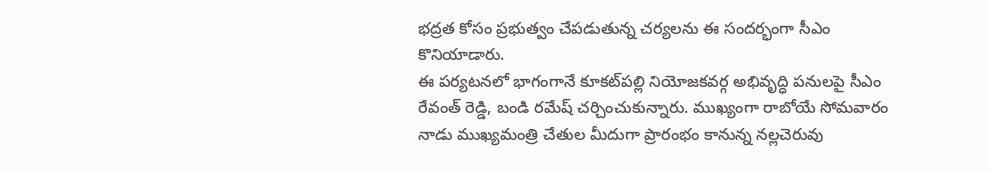భద్రత కోసం ప్రభుత్వం చేపడుతున్న చర్యలను ఈ సందర్భంగా సీఎం కొనియాడారు.
ఈ పర్యటనలో భాగంగానే కూకట్‌పల్లి నియోజకవర్గ అభివృద్ధి పనులపై సీఎం రేవంత్ రెడ్డి, బండి రమేష్ చర్చించుకున్నారు. ముఖ్యంగా రాబోయే సోమవారం నాడు ముఖ్యమంత్రి చేతుల మీదుగా ప్రారంభం కానున్న నల్లచెరువు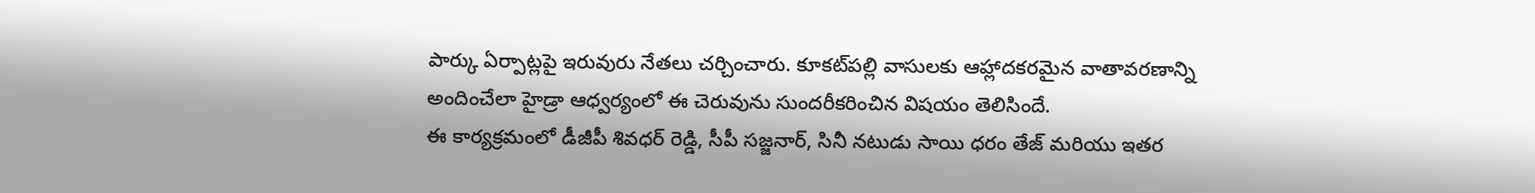పార్కు ఏర్పాట్లపై ఇరువురు నేతలు చర్చించారు. కూకట్‌పల్లి వాసులకు ఆహ్లాదకరమైన వాతావరణాన్ని అందించేలా హైడ్రా ఆధ్వర్యంలో ఈ చెరువును సుందరీకరించిన విషయం తెలిసిందే.
ఈ కార్యక్రమంలో డీజీపీ శివధర్ రెడ్డి, సీపీ సజ్జనార్, సినీ నటుడు సాయి ధరం తేజ్ మరియు ఇతర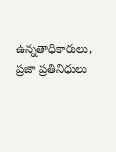ఉన్నతాధికారులు, ప్రజా ప్రతినిధులు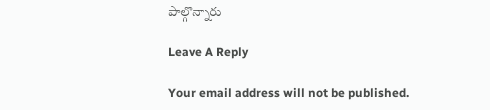పాల్గొన్నారు

Leave A Reply

Your email address will not be published.